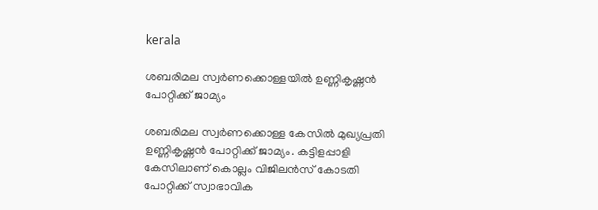kerala

ശബരിമല സ്വര്‍ണക്കൊള്ളയില്‍ ഉണ്ണികൃഷ്ണന്‍ പോറ്റിക്ക് ജാമ്യം

ശബരിമല സ്വര്‍ണക്കൊള്ള കേസില്‍ മുഖ്യപ്രതി ഉണ്ണികൃഷ്ണന്‍ പോറ്റിക്ക് ജാമ്യം. കട്ടിളപ്പാളി കേസിലാണ് കൊല്ലം വിജിലന്‍സ് കോടതി പോറ്റിക്ക് സ്വാഭാവിക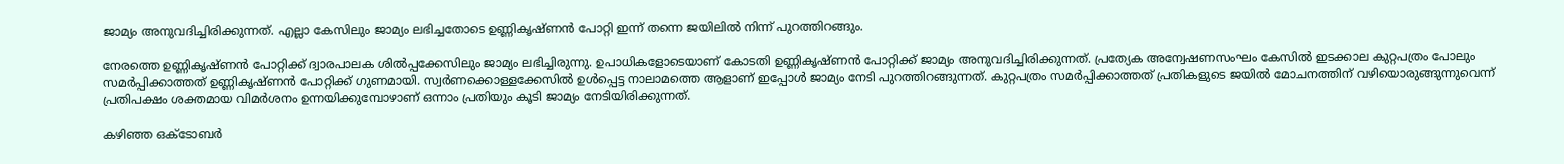ജാമ്യം അനുവദിച്ചിരിക്കുന്നത്. എല്ലാ കേസിലും ജാമ്യം ലഭിച്ചതോടെ ഉണ്ണികൃഷ്ണന്‍ പോറ്റി ഇന്ന് തന്നെ ജയിലില്‍ നിന്ന് പുറത്തിറങ്ങും.

നേരത്തെ ഉണ്ണികൃഷ്ണന്‍ പോറ്റിക്ക് ദ്വാരപാലക ശില്‍പ്പക്കേസിലും ജാമ്യം ലഭിച്ചിരുന്നു. ഉപാധികളോടെയാണ് കോടതി ഉണ്ണികൃഷ്ണന്‍ പോറ്റിക്ക് ജാമ്യം അനുവദിച്ചിരിക്കുന്നത്. പ്രത്യേക അന്വേഷണസംഘം കേസില്‍ ഇടക്കാല കുറ്റപത്രം പോലും സമര്‍പ്പിക്കാത്തത് ഉണ്ണികൃഷ്ണന്‍ പോറ്റിക്ക് ഗുണമായി. സ്വര്‍ണക്കൊള്ളക്കേസില്‍ ഉള്‍പ്പെട്ട നാലാമത്തെ ആളാണ് ഇപ്പോള്‍ ജാമ്യം നേടി പുറത്തിറങ്ങുന്നത്. കുറ്റപത്രം സമര്‍പ്പിക്കാത്തത് പ്രതികളുടെ ജയില്‍ മോചനത്തിന് വഴിയൊരുങ്ങുന്നുവെന്ന് പ്രതിപക്ഷം ശക്തമായ വിമര്‍ശനം ഉന്നയിക്കുമ്പോഴാണ് ഒന്നാം പ്രതിയും കൂടി ജാമ്യം നേടിയിരിക്കുന്നത്.

കഴിഞ്ഞ ഒക്ടോബര്‍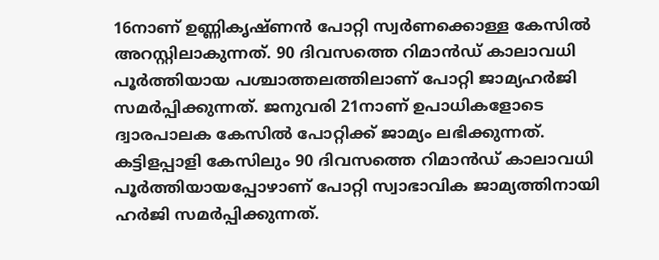16നാണ് ഉണ്ണികൃഷ്ണന്‍ പോറ്റി സ്വര്‍ണക്കൊള്ള കേസില്‍ അറസ്റ്റിലാകുന്നത്. 90 ദിവസത്തെ റിമാന്‍ഡ് കാലാവധി പൂര്‍ത്തിയായ പശ്ചാത്തലത്തിലാണ് പോറ്റി ജാമ്യഹര്‍ജി സമര്‍പ്പിക്കുന്നത്. ജനുവരി 21നാണ് ഉപാധികളോടെ ദ്വാരപാലക കേസില്‍ പോറ്റിക്ക് ജാമ്യം ലഭിക്കുന്നത്. കട്ടിളപ്പാളി കേസിലും 90 ദിവസത്തെ റിമാന്‍ഡ് കാലാവധി പൂര്‍ത്തിയായപ്പോഴാണ് പോറ്റി സ്വാഭാവിക ജാമ്യത്തിനായി ഹര്‍ജി സമര്‍പ്പിക്കുന്നത്.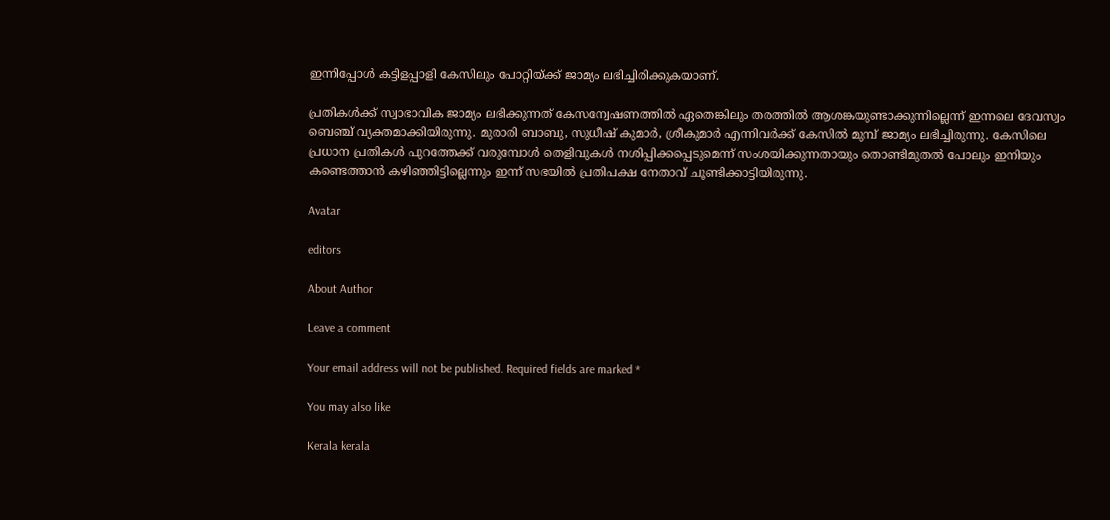ഇന്നിപ്പോള്‍ കട്ടിളപ്പാളി കേസിലും പോറ്റിയ്ക്ക് ജാമ്യം ലഭിച്ചിരിക്കുകയാണ്.

പ്രതികള്‍ക്ക് സ്വാഭാവിക ജാമ്യം ലഭിക്കുന്നത് കേസന്വേഷണത്തില്‍ ഏതെങ്കിലും തരത്തില്‍ ആശങ്കയുണ്ടാക്കുന്നില്ലെന്ന് ഇന്നലെ ദേവസ്വം ബെഞ്ച് വ്യക്തമാക്കിയിരുന്നു. മുരാരി ബാബു, സുധീഷ് കുമാര്‍, ശ്രീകുമാര്‍ എന്നിവര്‍ക്ക് കേസില്‍ മുമ്പ് ജാമ്യം ലഭിച്ചിരുന്നു. കേസിലെ പ്രധാന പ്രതികള്‍ പുറത്തേക്ക് വരുമ്പോള്‍ തെളിവുകള്‍ നശിപ്പിക്കപ്പെടുമെന്ന് സംശയിക്കുന്നതായും തൊണ്ടിമുതല്‍ പോലും ഇനിയും കണ്ടെത്താന്‍ കഴിഞ്ഞിട്ടില്ലെന്നും ഇന്ന് സഭയില്‍ പ്രതിപക്ഷ നേതാവ് ചൂണ്ടിക്കാട്ടിയിരുന്നു.

Avatar

editors

About Author

Leave a comment

Your email address will not be published. Required fields are marked *

You may also like

Kerala kerala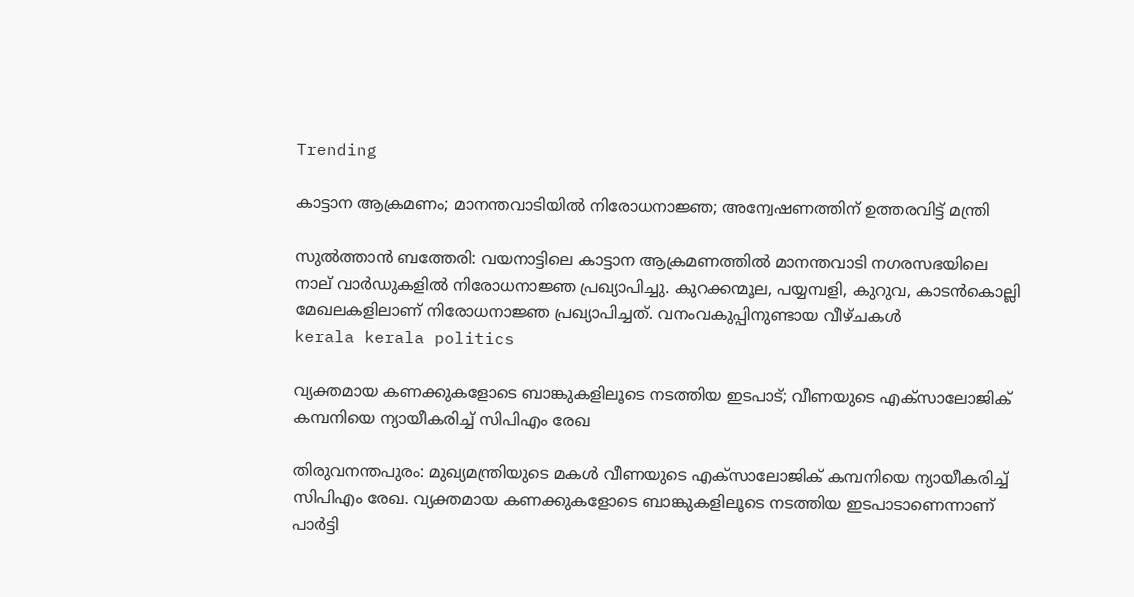Trending

കാട്ടാന ആക്രമണം; മാനന്തവാടിയില്‍ നിരോധനാജ്ഞ; അന്വേഷണത്തിന് ഉത്തരവിട്ട് മന്ത്രി

സുല്‍ത്താന്‍ ബത്തേരി: വയനാട്ടിലെ കാട്ടാന ആക്രമണത്തില്‍ മാനന്തവാടി നഗരസഭയിലെ നാല് വാര്‍ഡുകളില്‍ നിരോധനാജ്ഞ പ്രഖ്യാപിച്ചു. കുറക്കന്മൂല, പയ്യമ്പളി, കുറുവ, കാടന്‍കൊല്ലി മേഖലകളിലാണ് നിരോധനാജ്ഞ പ്രഖ്യാപിച്ചത്. വനംവകുപ്പിനുണ്ടായ വീഴ്ചകള്‍
kerala kerala politics

വ്യക്തമായ കണക്കുകളോടെ ബാങ്കുകളിലൂടെ നടത്തിയ ഇടപാട്; വീണയുടെ എക്‌സാലോജിക് കമ്പനിയെ ന്യായീകരിച്ച് സിപിഎം രേഖ

തിരുവനന്തപുരം: മുഖ്യമന്ത്രിയുടെ മകള്‍ വീണയുടെ എക്‌സാലോജിക് കമ്പനിയെ ന്യായീകരിച്ച് സിപിഎം രേഖ. വ്യക്തമായ കണക്കുകളോടെ ബാങ്കുകളിലൂടെ നടത്തിയ ഇടപാടാണെന്നാണ് പാര്‍ട്ടി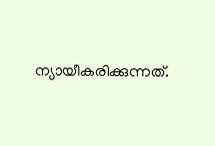ന്യായീകരിക്കുന്നത്.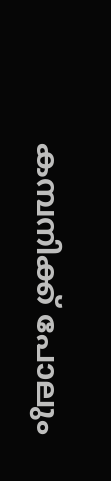കമ്പനിക്ക് പോലും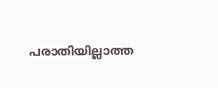പരാതിയില്ലാത്ത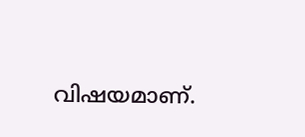വിഷയമാണ്.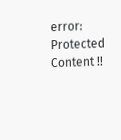error: Protected Content !!